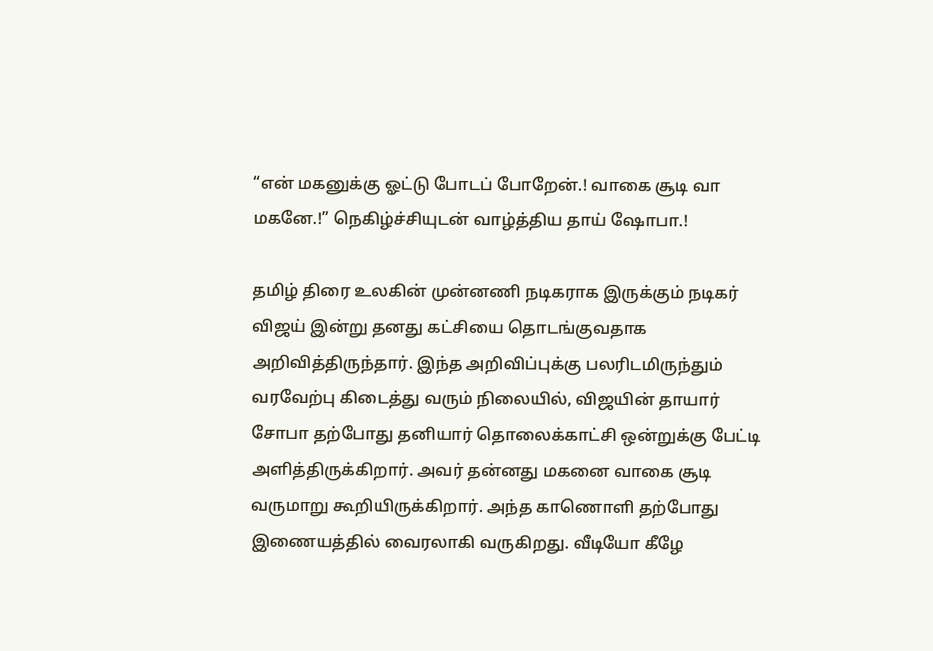“என் மகனுக்கு ஓட்டு போடப் போறேன்.! வாகை சூடி வா மகனே.!” நெகிழ்ச்சியுடன் வாழ்த்திய தாய் ஷோபா.!

தமிழ் திரை உலகின் முன்னணி நடிகராக இருக்கும் நடிகர் விஜய் இன்று தனது கட்சியை தொடங்குவதாக அறிவித்திருந்தார். இந்த அறிவிப்புக்கு பலரிடமிருந்தும் வரவேற்பு கிடைத்து வரும் நிலையில், விஜயின் தாயார் சோபா தற்போது தனியார் தொலைக்காட்சி ஒன்றுக்கு பேட்டி அளித்திருக்கிறார். அவர் தன்னது மகனை வாகை சூடி வருமாறு கூறியிருக்கிறார். அந்த காணொளி தற்போது இணையத்தில் வைரலாகி வருகிறது. வீடியோ கீழே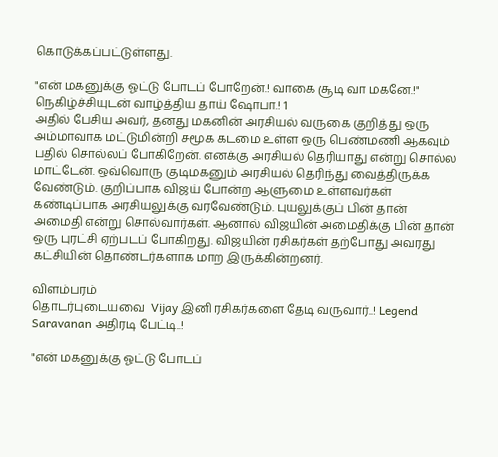கொடுக்கப்பட்டுள்ளது.

"என் மகனுக்கு ஓட்டு போடப் போறேன்.! வாகை சூடி வா மகனே.!" நெகிழ்ச்சியுடன் வாழ்த்திய தாய் ஷோபா.! 1
அதில் பேசிய அவர், தனது மகனின் அரசியல் வருகை குறித்து ஒரு அம்மாவாக மட்டுமின்றி சமூக கடமை உள்ள ஒரு பெண்மணி ஆகவும் பதில் சொல்லப் போகிறேன். எனக்கு அரசியல் தெரியாது என்று சொல்ல மாட்டேன். ஒவ்வொரு குடிமகனும் அரசியல் தெரிந்து வைத்திருக்க வேண்டும். குறிப்பாக விஜய் போன்ற ஆளுமை உள்ளவர்கள் கண்டிப்பாக அரசியலுக்கு வரவேண்டும். புயலுக்குப் பின் தான் அமைதி என்று சொல்வார்கள். ஆனால் விஜயின் அமைதிக்கு பின் தான் ஒரு புரட்சி ஏற்படப் போகிறது. விஜயின் ரசிகர்கள் தற்போது அவரது கட்சியின் தொண்டர்களாக மாற இருக்கின்றனர்.

விளம்பரம்
தொடர்புடையவை  Vijay இனி ரசிகர்களை தேடி வருவார்..! Legend Saravanan அதிரடி பேட்டி..!

"என் மகனுக்கு ஓட்டு போடப்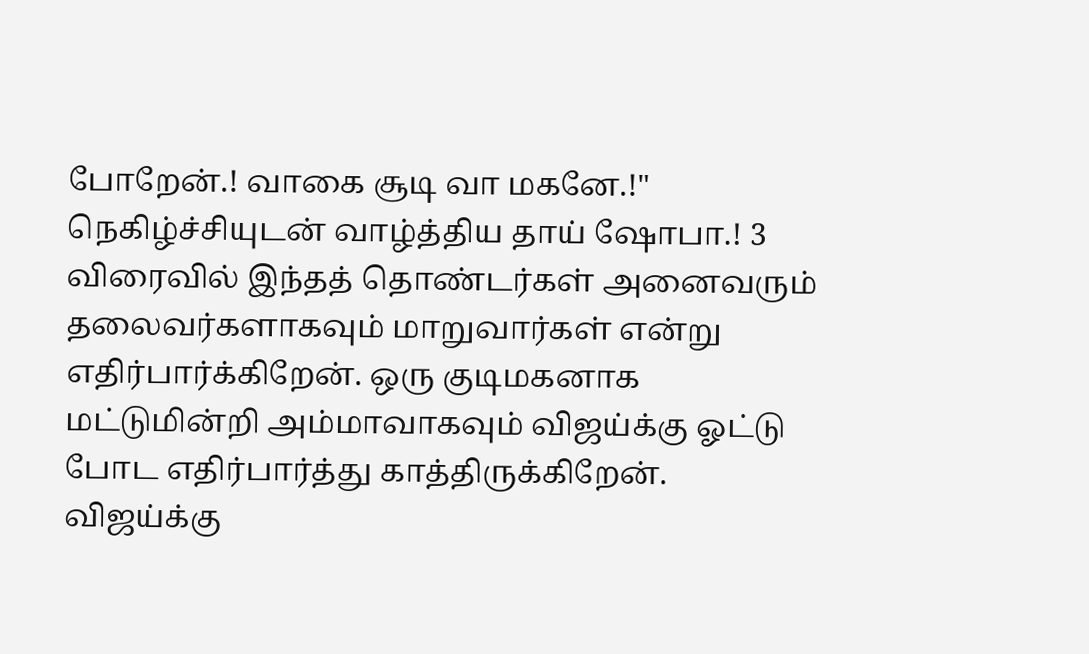போறேன்.! வாகை சூடி வா மகனே.!" நெகிழ்ச்சியுடன் வாழ்த்திய தாய் ஷோபா.! 3
விரைவில் இந்தத் தொண்டர்கள் அனைவரும் தலைவர்களாகவும் மாறுவார்கள் என்று எதிர்பார்க்கிறேன். ஒரு குடிமகனாக மட்டுமின்றி அம்மாவாகவும் விஜய்க்கு ஓட்டு போட எதிர்பார்த்து காத்திருக்கிறேன். விஜய்க்கு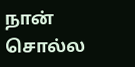நான் சொல்ல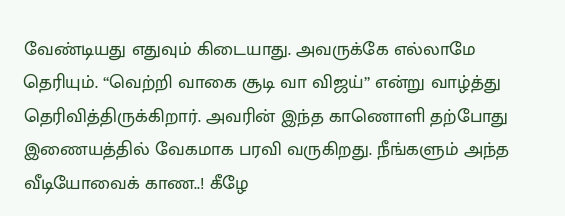வேண்டியது எதுவும் கிடையாது. அவருக்கே எல்லாமே தெரியும். “வெற்றி வாகை சூடி வா விஜய்” என்று வாழ்த்து தெரிவித்திருக்கிறார். அவரின் இந்த காணொளி தற்போது இணையத்தில் வேகமாக பரவி வருகிறது. நீங்களும் அந்த வீடியோவைக் காண..! கீழே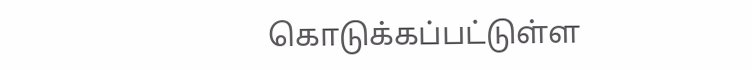கொடுக்கப்பட்டுள்ள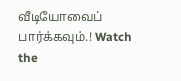வீடியோவைப் பார்க்கவும்.! Watch the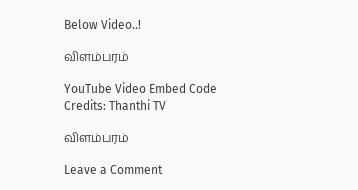Below Video..!

விளம்பரம்

YouTube Video Embed Code Credits: Thanthi TV

விளம்பரம்

Leave a Comment